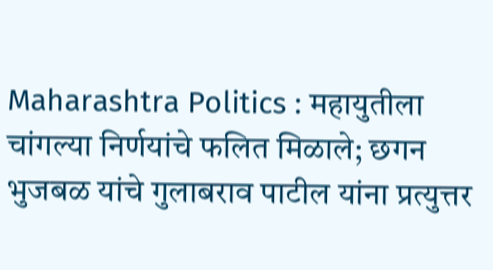Maharashtra Politics : महायुतीला चांगल्या निर्णयांचे फलित मिळाले; छगन भुजबळ यांचे गुलाबराव पाटील यांना प्रत्युत्तर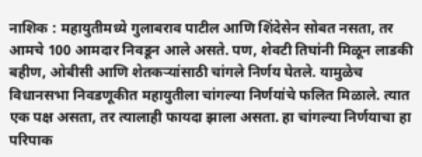नाशिक : महायुतीमध्ये गुलाबराव पाटील आणि शिंदेसेन सोबत नसता, तर आमचे 100 आमदार निवडून आले असते. पण, शेवटी तिघांनी मिळून लाडकी बहीण, ओबीसी आणि शेतकऱ्यांसाठी चांगले निर्णय घेतले. यामुळेच विधानसभा निवडणूकीत महायुतीला चांगल्या निर्णयांचे फलित मिळाले. त्यात एक पक्ष असता, तर त्यालाही फायदा झाला असता. हा चांगल्या निर्णयाचा हा परिपाक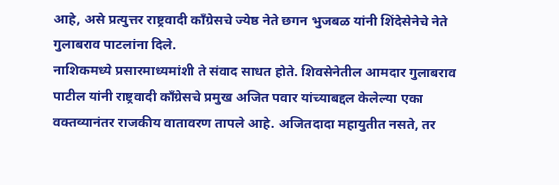आहे, असे प्रत्युत्तर राष्ट्रवादी कॉंग्रेसचे ज्येष्ठ नेते छगन भुजबळ यांनी शिंदेसेनेचे नेते गुलाबराव पाटलांना दिले.
नाशिकमध्ये प्रसारमाध्यमांशी ते संवाद साधत होते. शिवसेनेतील आमदार गुलाबराव पाटील यांनी राष्ट्रवादी काँग्रेसचे प्रमुख अजित पवार यांच्याबद्दल केलेल्या एका वक्तव्यानंतर राजकीय वातावरण तापले आहे. अजितदादा महायुतीत नसते, तर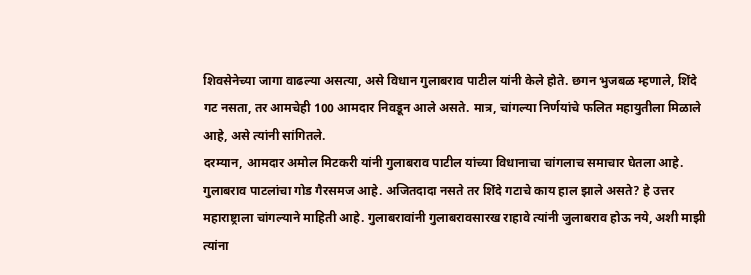शिवसेनेच्या जागा वाढल्या असत्या, असे विधान गुलाबराव पाटील यांनी केले होते. छगन भुजबळ म्हणाले, शिंदे गट नसता, तर आमचेही 100 आमदार निवडून आले असते. मात्र, चांगल्या निर्णयांचे फलित महायुतीला मिळाले आहे, असे त्यांनी सांगितले.
दरम्यान, आमदार अमोल मिटकरी यांनी गुलाबराव पाटील यांच्या विधानाचा चांगलाच समाचार घेतला आहे. गुलाबराव पाटलांचा गोड गैरसमज आहे. अजितदादा नसते तर शिंदे गटाचे काय हाल झाले असते? हे उत्तर महाराष्ट्राला चांगल्याने माहिती आहे. गुलाबरावांनी गुलाबरावसारख राहावे त्यांनी जुलाबराव होऊ नये, अशी माझी त्यांना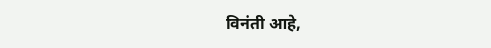विनंती आहे,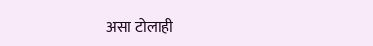असा टोलाही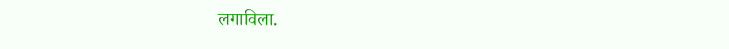लगाविला.